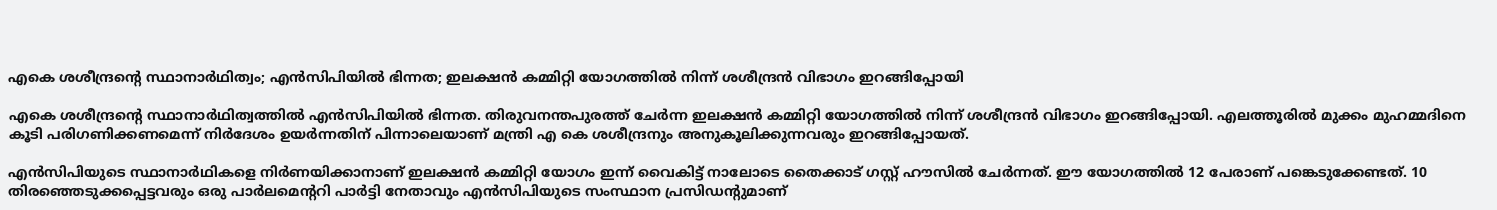എകെ ശശീന്ദ്രന്റെ സ്ഥാനാര്‍ഥിത്വം; എന്‍സിപിയില്‍ ഭിന്നത; ഇലക്ഷന്‍ കമ്മിറ്റി യോഗത്തില്‍ നിന്ന് ശശീന്ദ്രന്‍ വിഭാഗം ഇറങ്ങിപ്പോയി

എകെ ശശീന്ദ്രന്റെ സ്ഥാനാര്‍ഥിത്വത്തില്‍ എന്‍സിപിയില്‍ ഭിന്നത. തിരുവനന്തപുരത്ത് ചേര്‍ന്ന ഇലക്ഷന്‍ കമ്മിറ്റി യോഗത്തില്‍ നിന്ന് ശശീന്ദ്രന്‍ വിഭാഗം ഇറങ്ങിപ്പോയി. എലത്തൂരില്‍ മുക്കം മുഹമ്മദിനെ കൂടി പരിഗണിക്കണമെന്ന് നിര്‍ദേശം ഉയര്‍ന്നതിന് പിന്നാലെയാണ് മന്ത്രി എ കെ ശശീന്ദ്രനും അനുകൂലിക്കുന്നവരും ഇറങ്ങിപ്പോയത്.

എന്‍സിപിയുടെ സ്ഥാനാര്‍ഥികളെ നിര്‍ണയിക്കാനാണ് ഇലക്ഷന്‍ കമ്മിറ്റി യോഗം ഇന്ന് വൈകിട്ട് നാലോടെ തൈക്കാട് ഗസ്റ്റ് ഹൗസില്‍ ചേര്‍ന്നത്. ഈ യോഗത്തില്‍ 12 പേരാണ് പങ്കെടുക്കേണ്ടത്. 10 തിരഞ്ഞെടുക്കപ്പെട്ടവരും ഒരു പാര്‍ലമെന്ററി പാര്‍ട്ടി നേതാവും എന്‍സിപിയുടെ സംസ്ഥാന പ്രസിഡന്റുമാണ്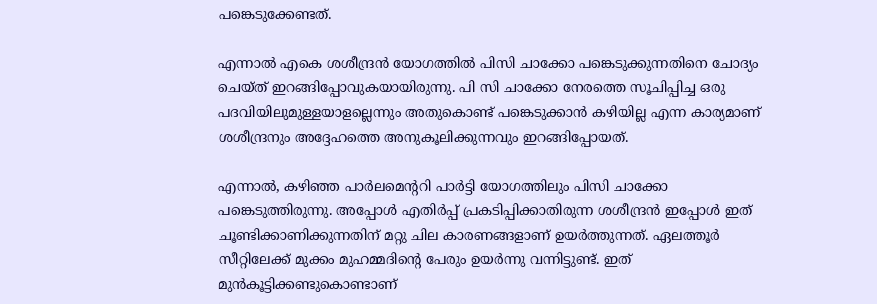പങ്കെടുക്കേണ്ടത്.

എന്നാല്‍ എകെ ശശീന്ദ്രന്‍ യോഗത്തില്‍ പിസി ചാക്കോ പങ്കെടുക്കുന്നതിനെ ചോദ്യം ചെയ്ത് ഇറങ്ങിപ്പോവുകയായിരുന്നു. പി സി ചാക്കോ നേരത്തെ സൂചിപ്പിച്ച ഒരു പദവിയിലുമുള്ളയാളല്ലെന്നും അതുകൊണ്ട് പങ്കെടുക്കാന്‍ കഴിയില്ല എന്ന കാര്യമാണ് ശശീന്ദ്രനും അദ്ദേഹത്തെ അനുകൂലിക്കുന്നവും ഇറങ്ങിപ്പോയത്.

എന്നാല്‍, കഴിഞ്ഞ പാര്‍ലമെന്ററി പാര്‍ട്ടി യോഗത്തിലും പിസി ചാക്കോ പങ്കെടുത്തിരുന്നു. അപ്പോള്‍ എതിര്‍പ്പ് പ്രകടിപ്പിക്കാതിരുന്ന ശശീന്ദ്രന്‍ ഇപ്പോള്‍ ഇത് ചൂണ്ടിക്കാണിക്കുന്നതിന് മറ്റു ചില കാരണങ്ങളാണ് ഉയര്‍ത്തുന്നത്. ഏലത്തൂര്‍ സീറ്റിലേക്ക് മുക്കം മുഹമ്മദിന്റെ പേരും ഉയര്‍ന്നു വന്നിട്ടുണ്ട്. ഇത് മുന്‍കൂട്ടിക്കണ്ടുകൊണ്ടാണ്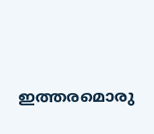ഇത്തരമൊരു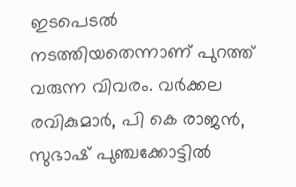ഇടപെടല്‍ നടത്തിയതെന്നാണ് പുറത്ത് വരുന്ന വിവരം. വര്‍ക്കല രവികുമാര്‍, പി കെ രാജന്‍, സുഭാഷ് പുഞ്ചക്കോട്ടില്‍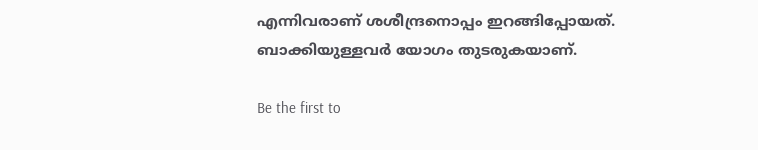എന്നിവരാണ് ശശീന്ദ്രനൊപ്പം ഇറങ്ങിപ്പോയത്. ബാക്കിയുള്ളവര്‍ യോഗം തുടരുകയാണ്.

Be the first to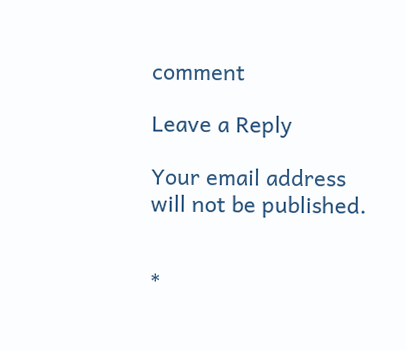comment

Leave a Reply

Your email address will not be published.


*